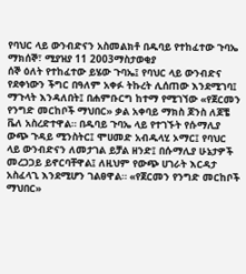የባህር ላይ ውንብድናን አስመልክቶ በዱባይ የተከፈተው ጉባኤ
ማክሰኞ፣ ሚያዝያ 11 2003ማስታወቂያ
ሰኞ ዕለት የተከፈተው ይሄው ጉባኤ፤ የባህር ላይ ውንብድና የደቀነውን ችግር በዓለም አቀፉ ትኩረት ሊሰጠው እንደሚገባ፤ ማጉላት እንዳለበት፤ በሐምቡርግ ከተማ የሚገኘው «የጀርመን የንግድ መርከቦች ማህበር» ቃል አቀባይ ማክስ ጆንስ ለጆቼ ቬለ አስረድተዋል። በዱባይ ጉባኤ ላይ የተገኙት የሱማሊያ ውጭ ጉዳይ ሚንስትር፤ ሞሀመድ አብዱላሂ ኦማር፤ የባህር ላይ ውንብድናን ለመታገል ይቻል ዘንድ፤ በሱማሊያ ሁኔታዎች መረጋጋይ ይኖርባቸዋል፤ ለዚህም የውጭ ሀገራት እርዳታ አስፈላጊ እንደሚሆን ገልፀዋል። «የጀርመን የንግድ መርከቦች ማህበር»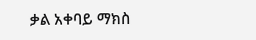ቃል አቀባይ ማክስ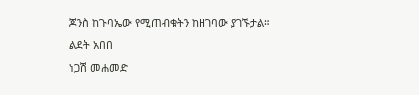ጆንስ ከጉባኤው የሚጠብቁትን ከዘገባው ያገኙታል።
ልደት አበበ
ነጋሽ መሐመድ